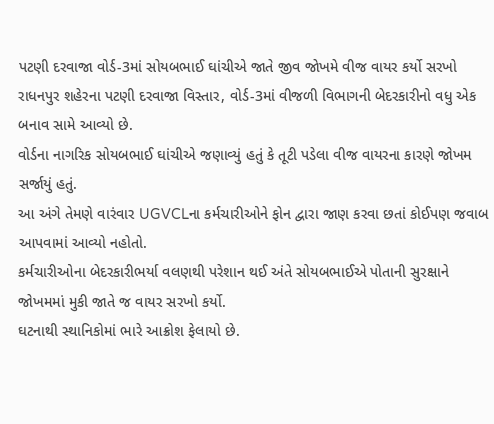પટણી દરવાજા વોર્ડ-3માં સોયબભાઈ ઘાંચીએ જાતે જીવ જોખમે વીજ વાયર કર્યો સરખો
રાધનપુર શહેરના પટણી દરવાજા વિસ્તાર, વોર્ડ-3માં વીજળી વિભાગની બેદરકારીનો વધુ એક બનાવ સામે આવ્યો છે.
વોર્ડના નાગરિક સોયબભાઈ ઘાંચીએ જણાવ્યું હતું કે તૂટી પડેલા વીજ વાયરના કારણે જોખમ સર્જાયું હતું.
આ અંગે તેમણે વારંવાર UGVCLના કર્મચારીઓને ફોન દ્વારા જાણ કરવા છતાં કોઈપણ જવાબ આપવામાં આવ્યો નહોતો.
કર્મચારીઓના બેદરકારીભર્યા વલણથી પરેશાન થઈ અંતે સોયબભાઈએ પોતાની સુરક્ષાને જોખમમાં મુકી જાતે જ વાયર સરખો કર્યો.
ઘટનાથી સ્થાનિકોમાં ભારે આક્રોશ ફેલાયો છે.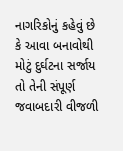નાગરિકોનું કહેવું છે કે આવા બનાવોથી મોટું દુર્ઘટના સર્જાય તો તેની સંપૂર્ણ જવાબદારી વીજળી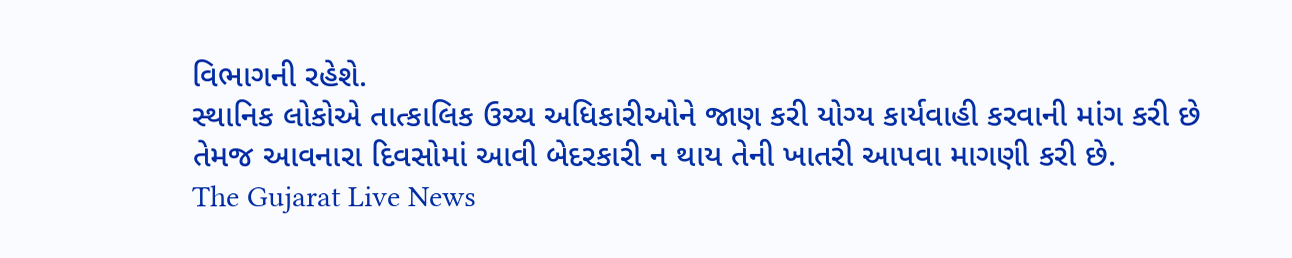વિભાગની રહેશે.
સ્થાનિક લોકોએ તાત્કાલિક ઉચ્ચ અધિકારીઓને જાણ કરી યોગ્ય કાર્યવાહી કરવાની માંગ કરી છે તેમજ આવનારા દિવસોમાં આવી બેદરકારી ન થાય તેની ખાતરી આપવા માગણી કરી છે.
The Gujarat Live News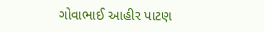ગોવાભાઈ આહીર પાટણ